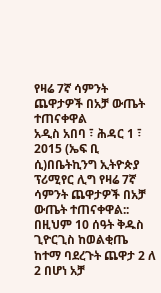የዛሬ 7ኛ ሳምንት ጨዋታዎች በአቻ ውጤት ተጠናቀዋል
አዲስ አበባ ፣ ሕዳር 1 ፣ 2015 (ኤፍ ቢ ሲ)በቤትኪንግ ኢትዮጵያ ፕሪሚየር ሊግ የዛሬ 7ኛ ሳምንት ጨዋታዎች በአቻ ውጤት ተጠናቀዋል::
በዚህም 10 ሰዓት ቅዱስ ጊዮርጊስ ከወልቂጤ ከተማ ባደረጉት ጨዋታ 2 ለ 2 በሆነ አቻ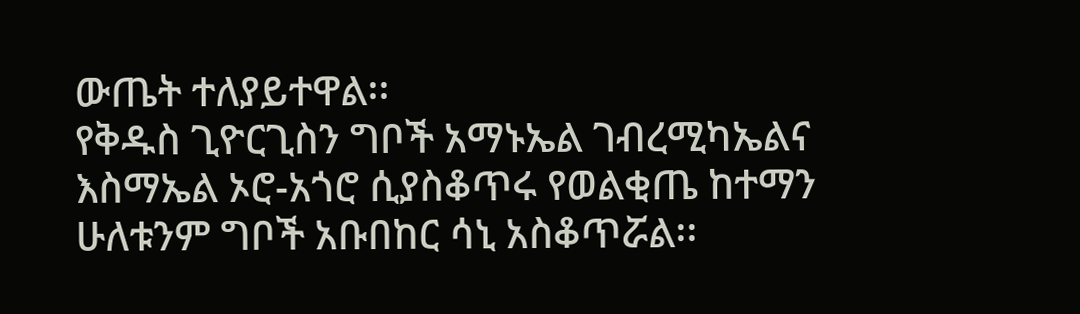ውጤት ተለያይተዋል፡፡
የቅዱስ ጊዮርጊስን ግቦች አማኑኤል ገብረሚካኤልና እስማኤል ኦሮ-አጎሮ ሲያስቆጥሩ የወልቂጤ ከተማን ሁለቱንም ግቦች አቡበከር ሳኒ አስቆጥሯል፡፡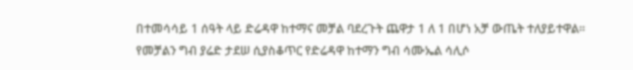በተመሳሳይ 1 ሰዓት ላይ ድሬዳዋ ከተማና መቻል ባደረጉት ጨዋታ 1 ለ 1 በሆነ አቻ ውጤት ተለያይተዋል፡፡
የመቻልን ግብ ያሬድ ታደሠ ሲያስቆጥር የድሬዳዋ ከተማን ግብ ሳሙኤል ሳሊሶ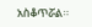አስቆጥሯል፡፡